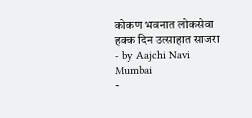कोकण भवनात लोकसेवा हक्क दिन उत्साहात साजरा
- by Aajchi Navi Mumbai
-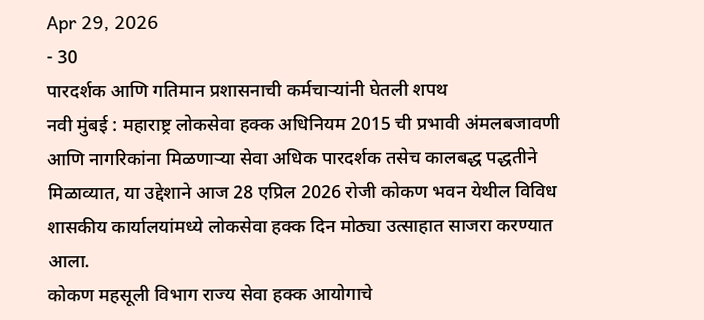Apr 29, 2026
- 30
पारदर्शक आणि गतिमान प्रशासनाची कर्मचाऱ्यांनी घेतली शपथ
नवी मुंबई : महाराष्ट्र लोकसेवा हक्क अधिनियम 2015 ची प्रभावी अंमलबजावणी आणि नागरिकांना मिळणाऱ्या सेवा अधिक पारदर्शक तसेच कालबद्ध पद्धतीने मिळाव्यात, या उद्देशाने आज 28 एप्रिल 2026 रोजी कोकण भवन येथील विविध शासकीय कार्यालयांमध्ये लोकसेवा हक्क दिन मोठ्या उत्साहात साजरा करण्यात आला.
कोकण महसूली विभाग राज्य सेवा हक्क आयोगाचे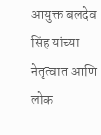आयुक्त बलदेव सिंह यांच्या नेतृत्वात आणि लोक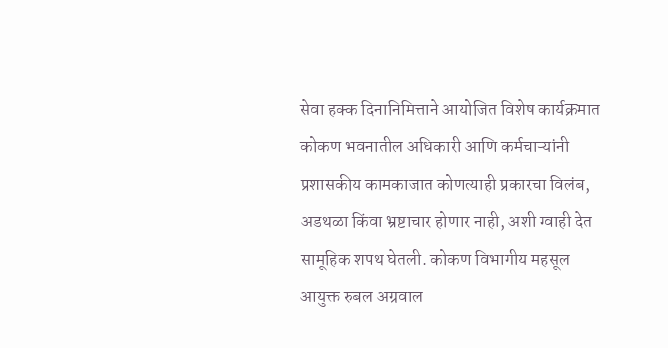सेवा हक्क दिनानिमित्ताने आयोजित विशेष कार्यक्रमात कोकण भवनातील अधिकारी आणि कर्मचाऱ्यांनी प्रशासकीय कामकाजात कोणत्याही प्रकारचा विलंब, अडथळा किंवा भ्रष्टाचार होणार नाही, अशी ग्वाही देत सामूहिक शपथ घेतली. कोकण विभागीय महसूल आयुक्त रुबल अग्रवाल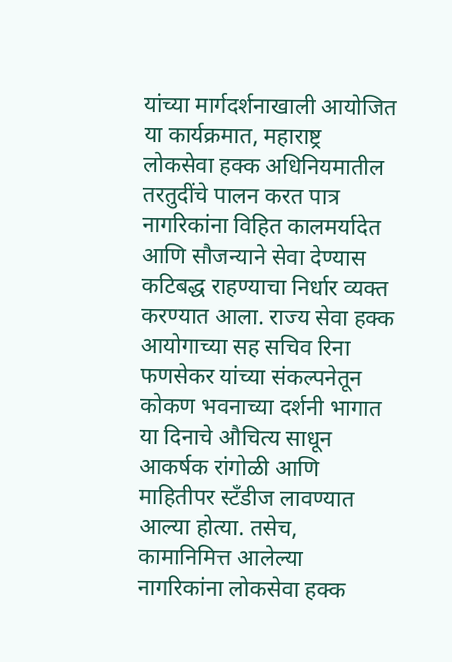यांच्या मार्गदर्शनाखाली आयोजित या कार्यक्रमात, महाराष्ट्र लोकसेवा हक्क अधिनियमातील तरतुदींचे पालन करत पात्र नागरिकांना विहित कालमर्यादेत आणि सौजन्याने सेवा देण्यास कटिबद्ध राहण्याचा निर्धार व्यक्त करण्यात आला. राज्य सेवा हक्क आयोगाच्या सह सचिव रिना फणसेकर यांच्या संकल्पनेतून कोकण भवनाच्या दर्शनी भागात या दिनाचे औचित्य साधून आकर्षक रांगोळी आणि माहितीपर स्टँडीज लावण्यात आल्या होत्या. तसेच, कामानिमित्त आलेल्या नागरिकांना लोकसेवा हक्क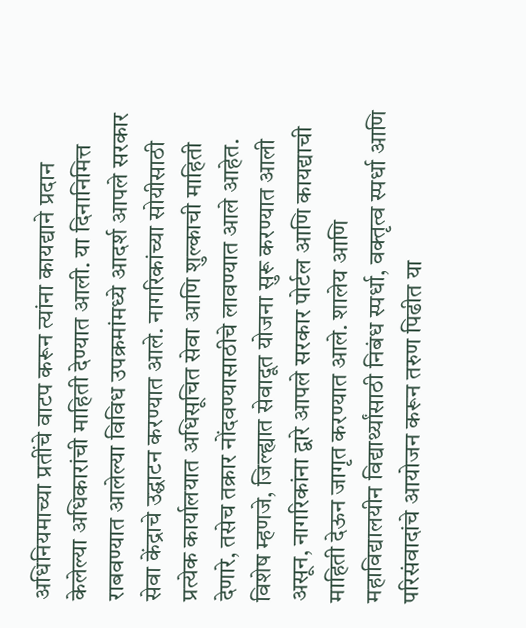अधिनियमाच्या प्रतींचे वाटप करून त्यांना कायद्याने प्रदान केलेल्या अधिकारांची माहिती देण्यात आली. या दिनानिमित्त राबवण्यात आलेल्या विविध उपक्रमांमध्ये आदर्श आपले सरकार सेवा केंद्राचे उद्घाटन करण्यात आले. नागरिकांच्या सोयीसाठी प्रत्येक कार्यालयात अधिसूचित सेवा आणि शुल्काची माहिती देणारे, तसेच तक्रार नोंदवण्यासाठीचे लावण्यात आले आहेत. विशेष म्हणजे, जिल्ह्यात सेवादूत योजना सुरू करण्यात आली असून, नागरिकांना द्वारे आपले सरकार पोर्टल आणि कायद्याची माहिती देऊन जागृत करण्यात आले. शालेय आणि महाविद्यालयीन विद्यार्थ्यांसाठी निबंध स्पर्धा, वक्तृत्व स्पर्धा आणि परिसंवादांचे आयोजन करून तरुण पिढीत या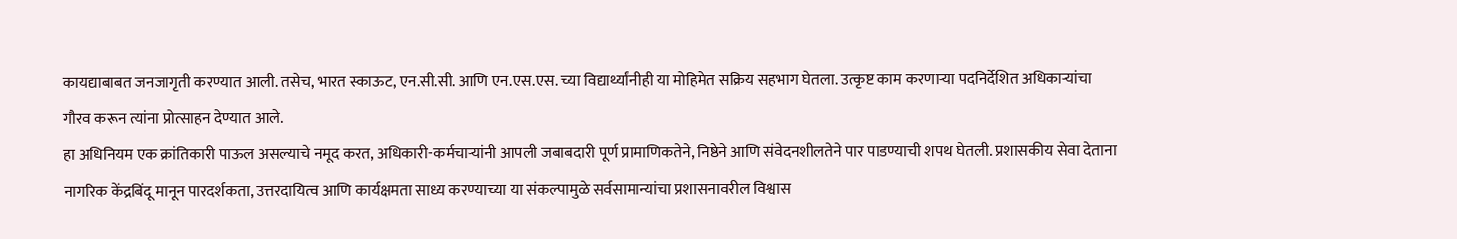कायद्याबाबत जनजागृती करण्यात आली. तसेच, भारत स्काऊट, एन.सी.सी. आणि एन.एस.एस. च्या विद्यार्थ्यांनीही या मोहिमेत सक्रिय सहभाग घेतला. उत्कृष्ट काम करणाऱ्या पदनिर्देशित अधिकाऱ्यांचा गौरव करून त्यांना प्रोत्साहन देण्यात आले.
हा अधिनियम एक क्रांतिकारी पाऊल असल्याचे नमूद करत, अधिकारी-कर्मचाऱ्यांनी आपली जबाबदारी पूर्ण प्रामाणिकतेने, निष्ठेने आणि संवेदनशीलतेने पार पाडण्याची शपथ घेतली. प्रशासकीय सेवा देताना नागरिक केंद्रबिंदू मानून पारदर्शकता, उत्तरदायित्व आणि कार्यक्षमता साध्य करण्याच्या या संकल्पामुळे सर्वसामान्यांचा प्रशासनावरील विश्वास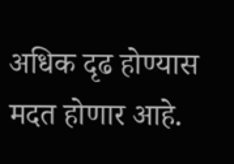अधिक दृढ होण्यास मदत होणार आहे.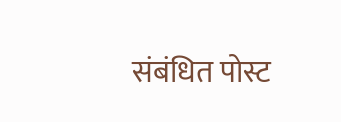संबंधित पोस्ट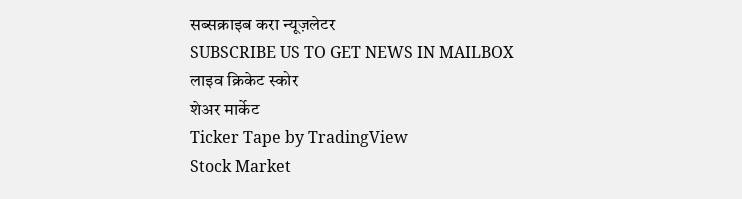सब्सक्राइब करा न्यूज़लेटर
SUBSCRIBE US TO GET NEWS IN MAILBOX
लाइव क्रिकेट स्कोर
शेअर मार्केट
Ticker Tape by TradingView
Stock Market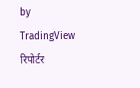by TradingView
रिपोर्टर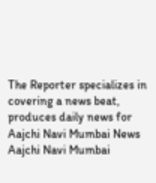The Reporter specializes in covering a news beat, produces daily news for Aajchi Navi Mumbai News
Aajchi Navi Mumbai